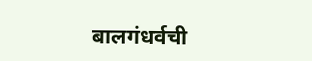बालगंधर्वची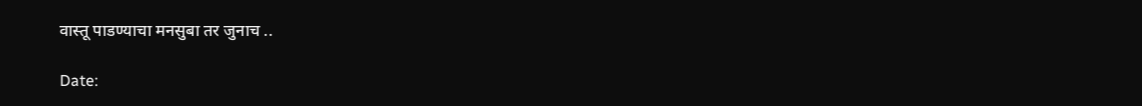वास्तू पाडण्याचा मनसुबा तर जुनाच ..

Date: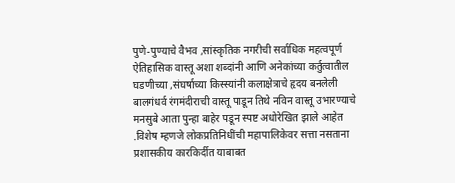पुणे-पुण्याचे वैभव ,सांस्कृतिक नगरीची सर्वाधिक महत्वपूर्ण ऐतिहासिक वास्तू अशा शब्दांनी आणि अनेकांच्या कर्तुत्वातील घडणीच्या ,संघर्षाच्या किस्स्यांनी कलाक्षेत्राचे हृदय बनलेली बालगंधर्व रंगमंदीराची वास्तू पाडून तिथे नविन वास्तू उभारण्याचे मनसुबे आता पुन्हा बाहेर पडून स्पष्ट अधोरेखित झाले आहेत .विशेष म्हणजे लोकप्रतिनिधींची महापालिकेवर सत्ता नसताना प्रशासकीय कारकिर्दीत याबाबत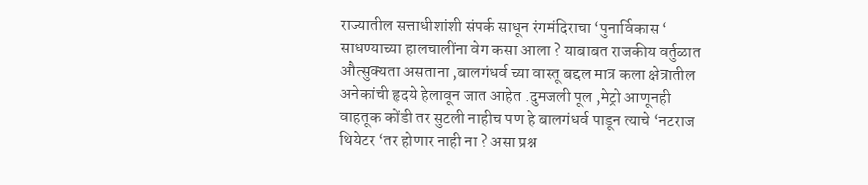राज्यातील सत्ताधीशांशी संपर्क साधून रंगमंदिराचा ‘पुनार्विकास ‘ साधण्याच्या हालचालींना वेग कसा आला ? याबाबत राजकीय वर्तुळात औत्सुक्यता असताना ,बालगंधर्व च्या वास्तू बद्दल मात्र कला क्षेत्रातील अनेकांची हृदये हेलावून जात आहेत .दुमजली पूल ,मेट्रो आणूनही वाहतूक कोंडी तर सुटली नाहीच पण हे बालगंधर्व पाडून त्याचे ‘नटराज थियेटर ‘तर होणार नाही ना ? असा प्रश्न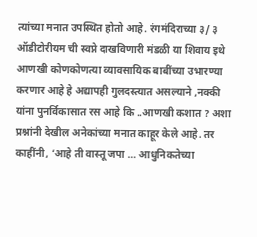त्यांच्या मनात उपस्थित होतो आहे. रंगमंदिराच्या ३/ ३ ऑडीटोरीयम ची स्वप्ने दाखविणारी मंडळी या शिवाय इथे आणखी कोणकोणत्या व्यावसायिक बाबींच्या उभारण्या करणार आहे हे अद्यापही गुलदस्त्यात असल्याने ,नक्की यांना पुनर्विकासात रस आहे कि ..आणखी कशात ? अशा प्रश्नांनी देखील अनेकांच्या मनात काहूर केले आहे. तर काहींनी, ‘आहे ती वास्तू जपा … आधुनिकतेच्या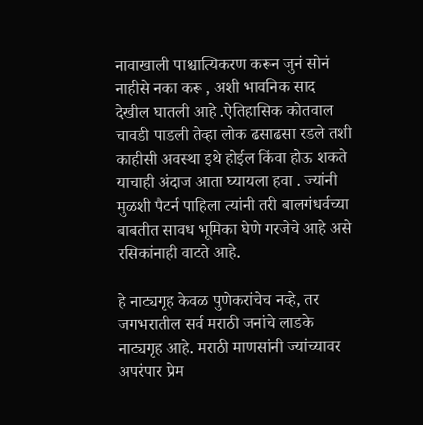नावाखाली पाश्चात्यिकरण करून जुनं सोनं नाहीसे नका करू , अशी भावनिक साद देखील घातली आहे .ऐतिहासिक कोतवाल चावडी पाडली तेव्हा लोक ढसाढसा रडले तशी काहीसी अवस्था इथे होईल किंवा होऊ शकते याचाही अंदाज आता घ्यायला हवा . ज्यांनी मुळशी पैटर्न पाहिला त्यांनी तरी बालगंधर्वच्या बाबतीत सावध भूमिका घेणे गरजेचे आहे असे रसिकांनाही वाटते आहे.

हे नाट्यगृह केवळ पुणेकरांचेच नव्हे, तर जगभरातील सर्व मराठी जनांचे लाडके नाट्यगृह आहे. मराठी माणसांनी ज्यांच्यावर अपरंपार प्रेम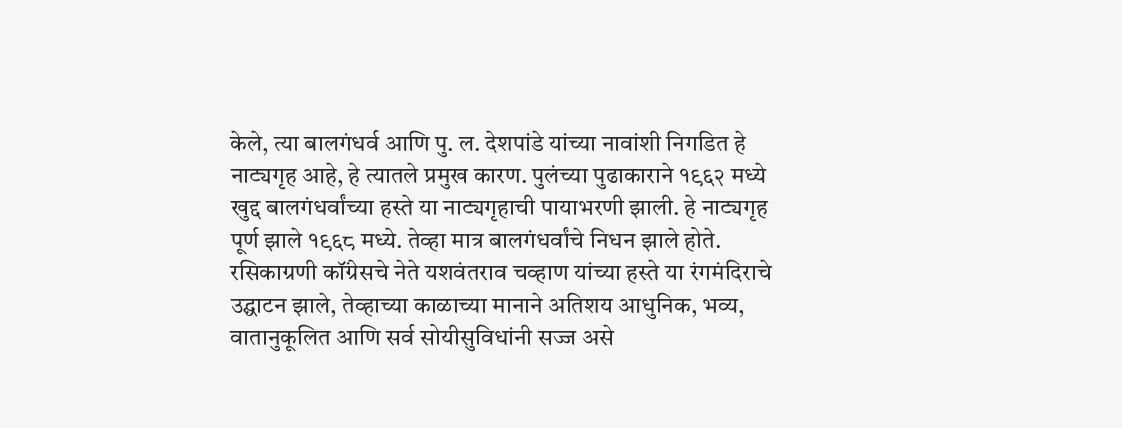केले, त्या बालगंधर्व आणि पु. ल. देशपांडे यांच्या नावांशी निगडित हे नाट्यगृह आहे, हे त्यातले प्रमुख कारण. पुलंच्या पुढाकाराने १९६२ मध्ये खुद्द बालगंधर्वांच्या हस्ते या नाट्यगृहाची पायाभरणी झाली. हे नाट्यगृह पूर्ण झाले १९६८ मध्ये. तेव्हा मात्र बालगंधर्वांचे निधन झाले होते. रसिकाग्रणी कॉंग्रेसचे नेते यश‌वंतराव चव्हाण यांच्या हस्ते या रंगमंदिराचे उद्घाटन झाले, तेव्हाच्या काळाच्या मानाने अतिशय आधुनिक, भव्य, वातानुकूलित आणि सर्व सोयीसुविधांनी सज्ज असे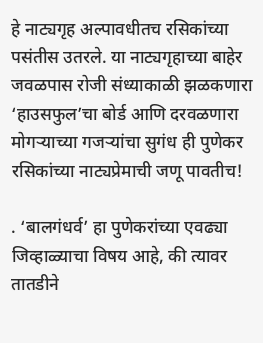हे नाट्यगृह अल्पावधीतच रसिकांच्या पसंतीस उतरले. या नाट्यगृहाच्या बाहेर जवळ‌पास रोजी संध्याकाळी झळकणारा ‘हाउसफुल’चा बोर्ड आणि दरवळणारा मोगऱ्याच्या गजऱ्यांचा सुगंध ही पुणेकर रसिकांच्या नाट्यप्रेमाची जणू पावतीच!

. ‘बालगंधर्व’ हा पुणेकरांच्या एवढ्या जिव्हाळ्याचा विषय आहे, की त्यावर तातडीने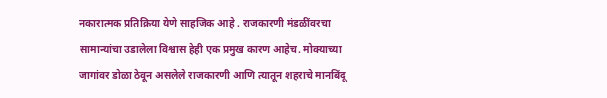नकारात्मक प्रतिक्रिया येणे साहजिक आहे . राजकारणी मंडळींवरचा सामान्यांचा उडालेला विश्वास हेही एक प्रमुख कारण आहेच. मोक्याच्या जागांवर डोळा ठेवून असलेले राजकारणी आणि त्यातून शहराचे मानबिंदू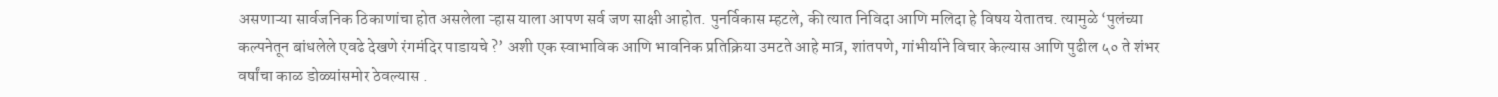असणाऱ्या सार्वजनिक ठिकाणांचा होत असलेला ऱ्हास याला आपण सर्व जण साक्षी आहोत. पुनर्विकास म्हटले, की त्यात निविदा आणि मलिदा हे विषय येतातच. त्यामुळे ‘पुलंच्या कल्पनेतून बांधलेले एवढे देखणे रंगमंदिर पाडायचे ?’ अशी एक स्वाभाविक आणि भावनिक प्रतिक्रिया उमटते आहे मात्र, शांतपणे, गांभीर्याने विचार केल्यास आणि पुढील ५० ते शंभर वर्षांचा काळ डोळ्यांसमोर ठेवल्यास .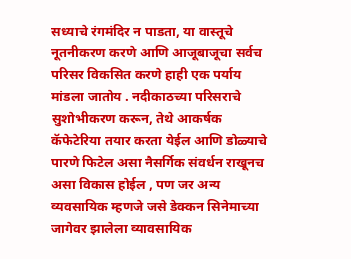सध्याचे रंगमंदिर न पाडता, या वास्तूचे नूतनीकरण करणे आणि आजूबाजूचा सर्वच परिसर विकसित करणे हाही एक पर्याय मांडला जातोय . नदीकाठच्या परिसराचे सुशोभीकरण करून, तेथे आकर्षक कॅफेटेरिया तयार करता येईल आणि डोळ्याचे पारणे फिटेल असा नैसर्गिक संवर्धन राखूनच असा विकास होईल , पण जर अन्य व्यवसायिक म्हणजे जसे डेक्कन सिनेमाच्या जागेवर झालेला व्यावसायिक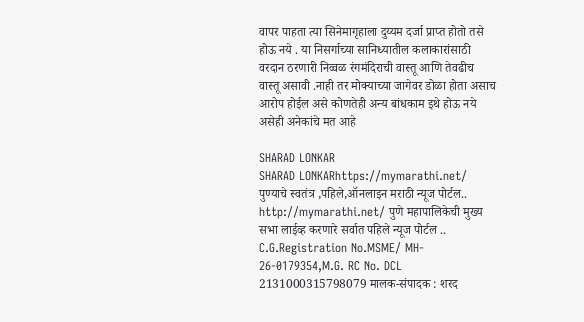वापर पाहता त्या सिनेमागृहाला दुय्यम दर्जा प्राप्त होतो तसे होऊ नये . या निसर्गाच्या सानिध्यातील कलाकारांसाठी वरदान ठरणारी निव्वळ रंगमंदिराची वास्तू आणि तेवढीच वास्तू असावी .नाही तर मोक्याच्या जागेवर डोळा होता असाच आरोप होईल असे कोणतेही अन्य बांधकाम इथे होऊ नये असेही अनेकांचे मत आहे

SHARAD LONKAR
SHARAD LONKARhttps://mymarathi.net/
पुण्याचे स्वतंत्र ,पहिले,ऑनलाइन मराठी न्यूज पोर्टल.. http://mymarathi.net/ पुणे महापालिकेची मुख्य सभा लाईव्ह करणारे सर्वात पहिले न्यूज पोर्टल .. C.G.Registration No.MSME/ MH- 26-0179354,M.G. RC No. DCL 2131000315798079 मालक-संपादक : शरद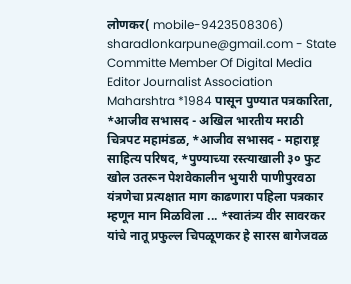लोणकर( mobile-9423508306) sharadlonkarpune@gmail.com - State Committe Member Of Digital Media Editor Journalist Association Maharshtra *1984 पासून पुण्यात पत्रकारिता, *आजीव सभासद - अखिल भारतीय मराठी चित्रपट महामंडळ, *आजीव सभासद - महाराष्ट्र साहित्य परिषद, *पुण्याच्या रस्त्याखाली ३० फुट खोल उतरून पेशवेकालीन भुयारी पाणीपुरवठा यंत्रणेचा प्रत्यक्षात माग काढणारा पहिला पत्रकार म्हणून मान मिळविला ... *स्वातंत्र्य वीर सावरकर यांचे नातू प्रफुल्ल चिपळूणकर हे सारस बागेजवळ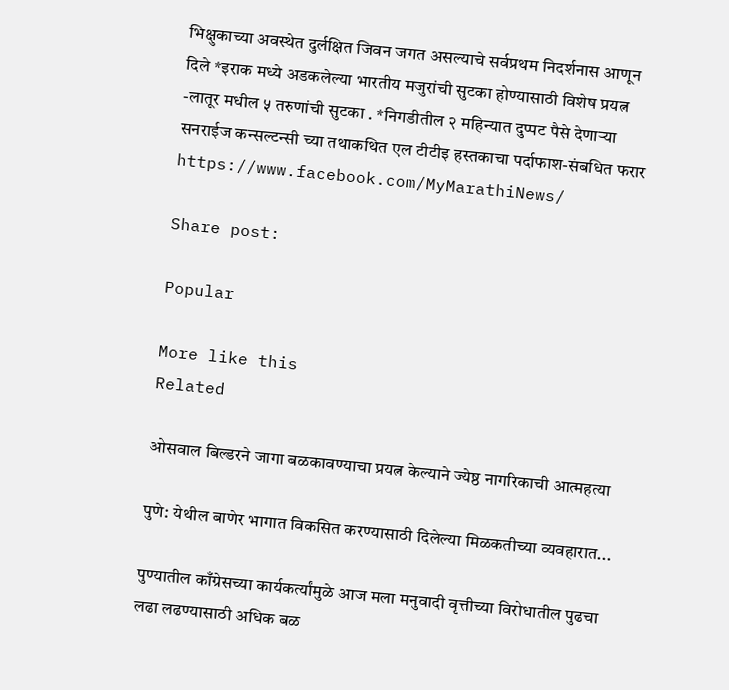भिक्षुकाच्या अवस्थेत दुर्लक्षित जिवन जगत असल्याचे सर्वप्रथम निदर्शनास आणून दिले *इराक मध्ये अडकलेल्या भारतीय मजुरांची सुटका होण्यासाठी विशेष प्रयत्न -लातूर मधील ५ तरुणांची सुटका . *निगडीतील २ महिन्यात दुप्पट पैसे देणाऱ्या सनराईज कन्सल्टन्सी च्या तथाकथित एल टीटीइ हस्तकाचा पर्दाफाश-संबधित फरार https://www.facebook.com/MyMarathiNews/

Share post:

Popular

More like this
Related

ओसवाल बिल्डरने जागा बळकावण्याचा प्रयत्न केल्याने ज्येष्ठ नागरिकाची आत्महत्या

पुणे: येथील बाणेर भागात विकसित करण्यासाठी दिलेल्या मिळकतीच्या व्यवहारात...

पुण्यातील काँग्रेसच्या कार्यकर्त्यांमुळे आज मला मनुवादी वृत्तीच्या विरोधातील पुढचा लढा लढण्यासाठी अधिक बळ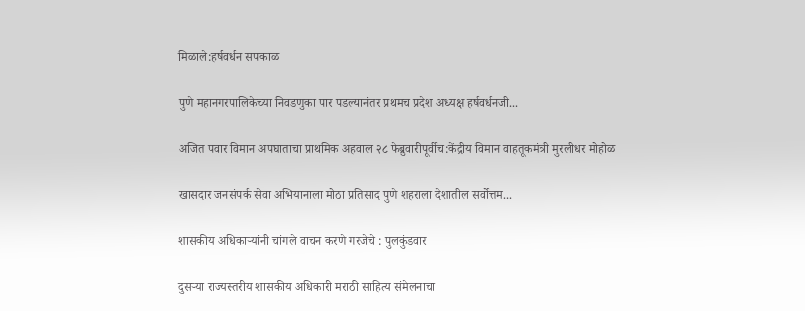मिळाले:हर्षवर्धन सपकाळ

पुणे महानगरपालिकेच्या निवडणुका पार पडल्यानंतर प्रथमच प्रदेश अध्यक्ष हर्षवर्धनजी...

अजित पवार विमान अपघाताचा प्राथमिक अहवाल २८ फेब्रुवारीपूर्वीच:केंद्रीय विमान वाहतूकमंत्री मुरलीधर मोहोळ

खासदार जनसंपर्क सेवा अभियानाला मोठा प्रतिसाद पुणे शहराला देशातील सर्वोत्तम...

शासकीय अधिकाऱ्यांनी चांगले वाचन करणे गरजेचे : पुलकुंडवार

दुसऱ्या राज्यस्तरीय शासकीय अधिकारी मराठी साहित्य संमेलनाचा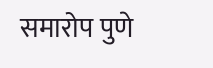समारोप पुणे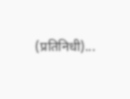(प्रतिनिधी)...